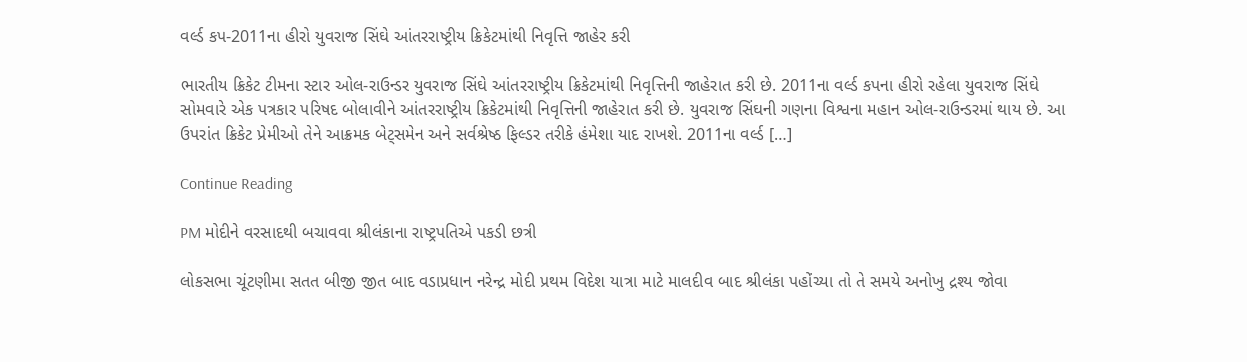વર્લ્ડ કપ-2011ના હીરો યુવરાજ સિંઘે આંતરરાષ્ટ્રીય ક્રિકેટમાંથી નિવૃત્તિ જાહેર કરી

ભારતીય ક્રિકેટ ટીમના સ્ટાર ઓલ-રાઉન્ડર યુવરાજ સિંઘે આંતરરાષ્ટ્રીય ક્રિકેટમાંથી નિવૃત્તિની જાહેરાત કરી છે. 2011ના વર્લ્ડ કપના હીરો રહેલા યુવરાજ સિંઘે સોમવારે એક પત્રકાર પરિષદ બોલાવીને આંતરરાષ્ટ્રીય ક્રિકેટમાંથી નિવૃત્તિની જાહેરાત કરી છે. યુવરાજ સિંઘની ગણના વિશ્વના મહાન ઓલ-રાઉન્ડરમાં થાય છે. આ ઉપરાંત ક્રિકેટ પ્રેમીઓ તેને આક્રમક બેટ્સમેન અને સર્વશ્રેષ્ઠ ફિલ્ડર તરીકે હંમેશા યાદ રાખશે. 2011ના વર્લ્ડ […]

Continue Reading

PM મોદીને વરસાદથી બચાવવા શ્રીલંકાના રાષ્ટ્રપતિએ પકડી છત્રી

લોકસભા ચૂંટણીમા સતત બીજી જીત બાદ વડાપ્રધાન નરેન્દ્ર મોદી પ્રથમ વિદેશ યાત્રા માટે માલદીવ બાદ શ્રીલંકા પહોંચ્યા તો તે સમયે અનોખુ દ્રશ્ય જોવા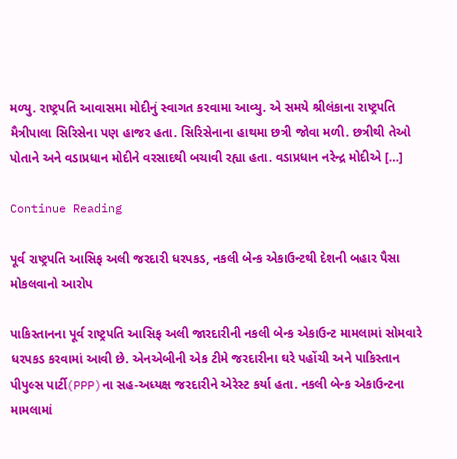મળ્યુ. રાષ્ટ્રપતિ આવાસમા મોદીનું સ્વાગત કરવામા આવ્યુ. એ સમયે શ્રીલંકાના રાષ્ટ્રપતિ મૈત્રીપાલા સિરિસેના પણ હાજર હતા. સિરિસેનાના હાથમા છત્રી જોવા મળી. છત્રીથી તેઓ પોતાને અને વડાપ્રધાન મોદીને વરસાદથી બચાવી રહ્યા હતા. વડાપ્રધાન નરેન્દ્ર મોદીએ […]

Continue Reading

પૂર્વ રાષ્ટ્રપતિ આસિફ અલી જરદારી ધરપકડ, નકલી બેન્ક એકાઉન્ટથી દેશની બહાર પૈસા મોકલવાનો આરોપ

પાકિસ્તાનના પૂર્વ રાષ્ટ્રપતિ આસિફ અલી જારદારીની નકલી બેન્ક એકાઉન્ટ મામલામાં સોમવારે ધરપકડ કરવામાં આવી છે. એનએબીની એક ટીમે જરદારીના ઘરે પહોંચી અને પાકિસ્તાન પીપુલ્સ પાર્ટી(PPP)ના સહ-અધ્યક્ષ જરદારીને એરેસ્ટ કર્યા હતા. નકલી બેન્ક એકાઉન્ટના મામલામાં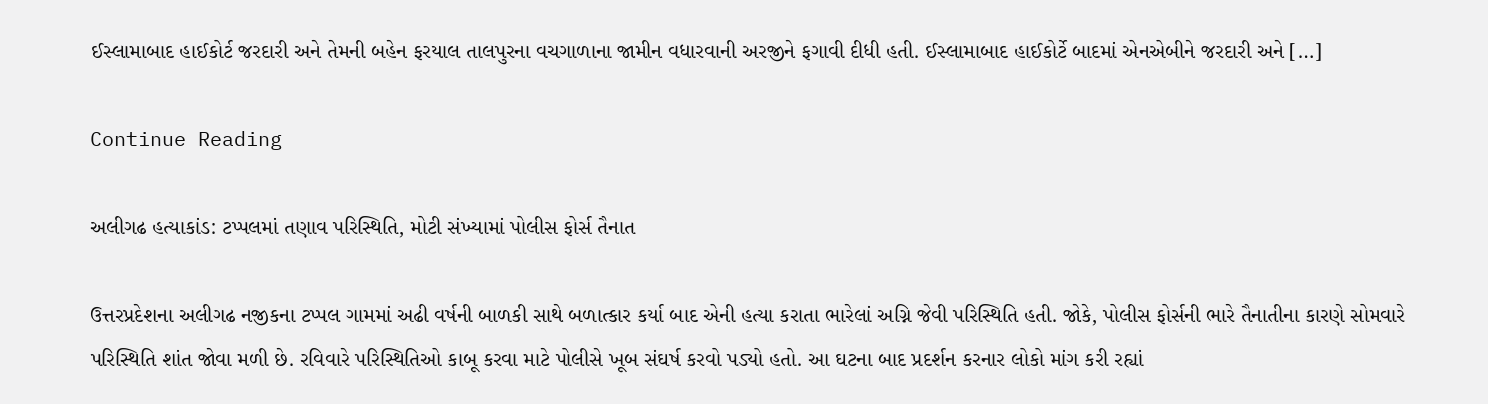ઈસ્લામાબાદ હાઈકોર્ટ જરદારી અને તેમની બહેન ફરયાલ તાલપુરના વચગાળાના જામીન વધારવાની અરજીને ફગાવી દીધી હતી. ઈસ્લામાબાદ હાઈકોર્ટે બાદમાં એનએબીને જરદારી અને […]

Continue Reading

અલીગઢ હત્યાકાંડ: ટપ્પલમાં તણાવ પરિસ્થિતિ, મોટી સંખ્યામાં પોલીસ ફોર્સ તૈનાત

ઉત્તરપ્રદેશના અલીગઢ નજીકના ટપ્પલ ગામમાં અઢી વર્ષની બાળકી સાથે બળાત્કાર કર્યા બાદ એની હત્યા કરાતા ભારેલાં અગ્નિ જેવી પરિસ્થિતિ હતી. જોકે, પોલીસ ફોર્સની ભારે તૈનાતીના કારણે સોમવારે પરિસ્થિતિ શાંત જોવા મળી છે. રવિવારે પરિસ્થિતિઓ કાબૂ કરવા માટે પોલીસે ખૂબ સંઘર્ષ કરવો પડ્યો હતો. આ ઘટના બાદ પ્રદર્શન કરનાર લોકો માંગ કરી રહ્યાં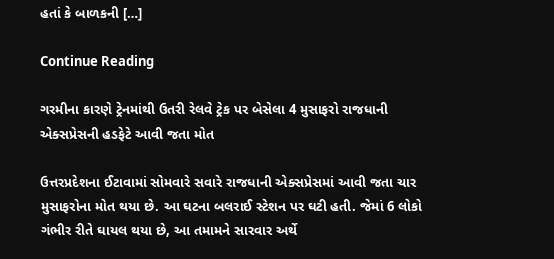હતાં કે બાળકની […]

Continue Reading

ગરમીના કારણે ટ્રેનમાંથી ઉતરી રેલવે ટ્રેક પર બેસેલા 4 મુસાફરો રાજધાની એક્સપ્રેસની હડફેટે આવી જતા મોત

ઉત્તરપ્રદેશના ઈટાવામાં સોમવારે સવારે રાજધાની એક્સપ્રેસમાં આવી જતા ચાર મુસાફરોના મોત થયા છે. આ ઘટના બલરાઈ સ્ટેશન પર ઘટી હતી. જેમાં 6 લોકો ગંભીર રીતે ઘાયલ થયા છે, આ તમામને સારવાર અર્થે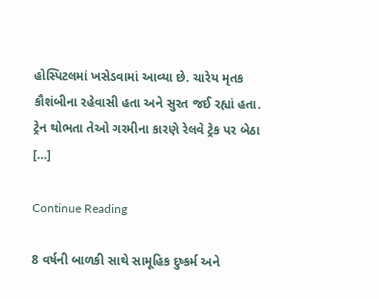હોસ્પિટલમાં ખસેડવામાં આવ્યા છે. ચારેય મૃતક કૌશંબીના રહેવાસી હતા અને સુરત જઈ રહ્યાં હતા. ટ્રેન થોભતા તેઓ ગરમીના કારણે રેલવે ટ્રેક પર બેઠા […]

Continue Reading

8 વર્ષની બાળકી સાથે સામૂહિક દુષ્કર્મ અને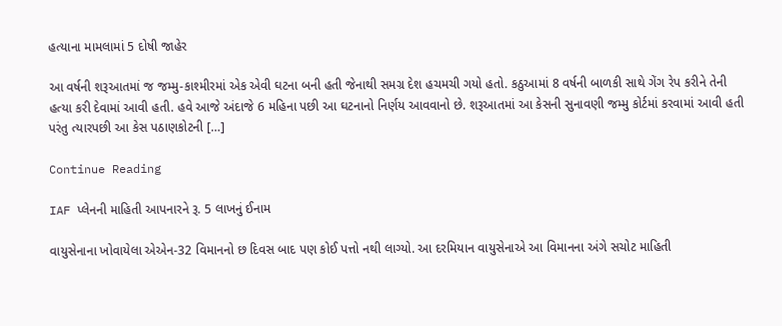હત્યાના મામલામાં 5 દોષી જાહેર

આ વર્ષની શરૂઆતમાં જ જમ્મુ-કાશ્મીરમાં એક એવી ઘટના બની હતી જેનાથી સમગ્ર દેશ હચમચી ગયો હતો. કઠુઆમાં 8 વર્ષની બાળકી સાથે ગેંગ રેપ કરીને તેની હત્યા કરી દેવામાં આવી હતી. હવે આજે અંદાજે 6 મહિના પછી આ ઘટનાનો નિર્ણય આવવાનો છે. શરૂઆતમાં આ કેસની સુનાવણી જમ્મુ કોર્ટમાં કરવામાં આવી હતી પરંતુ ત્યારપછી આ કેસ પઠાણકોટની […]

Continue Reading

IAF પ્લેનની માહિતી આપનારને રૂ. 5 લાખનું ઈનામ

વાયુસેનાના ખોવાયેલા એએન-32 વિમાનનો છ દિવસ બાદ પણ કોઈ પત્તો નથી લાગ્યો. આ દરમિયાન વાયુસેનાએ આ વિમાનના અંગે સચોટ માહિતી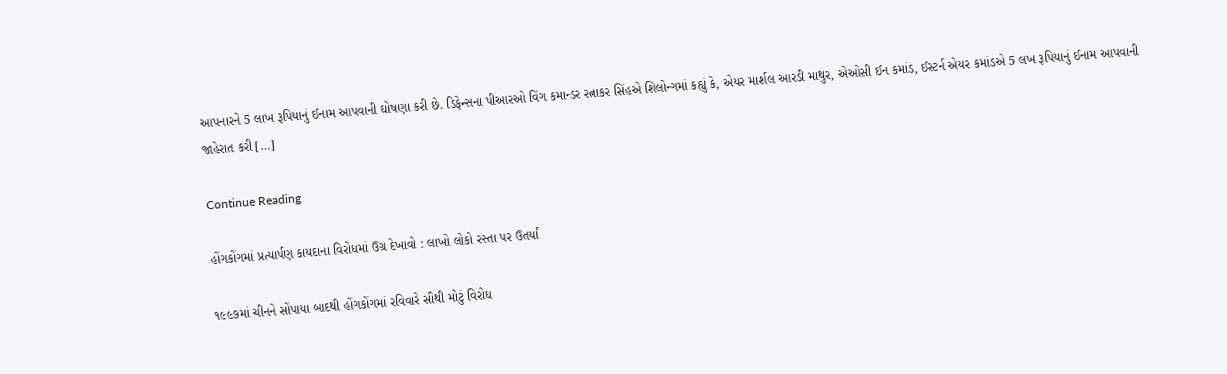આપનારને 5 લાખ રૂપિયાનું ઈનામ આપવાની ઘોષણા કરી છે. ડિફેન્સના પીઆરઓ વિંગ કમાન્ડર રત્નાકર સિંહએ શિલોન્ગમાં કહ્યું કે, એયર માર્શલ આરડી માથુર, એઓસી ઈન કમાંડ, ઈસ્ટર્ન એયર કમાંડએ 5 લખ રૂપિયાનું ઈનામ આપવાની જાહેરાત કરી […]

Continue Reading

હોંગકોંગમાં પ્રત્યાર્પણ કાયદાના વિરોધમાં ઉગ્ર દેખાવો : લાખો લોકો રસ્તા પર ઉતર્યાં

૧૯૯૭માં ચીનને સોંપાયા બાદથી હોંગકોંગમાં રવિવારે સૌથી મોટું વિરોધ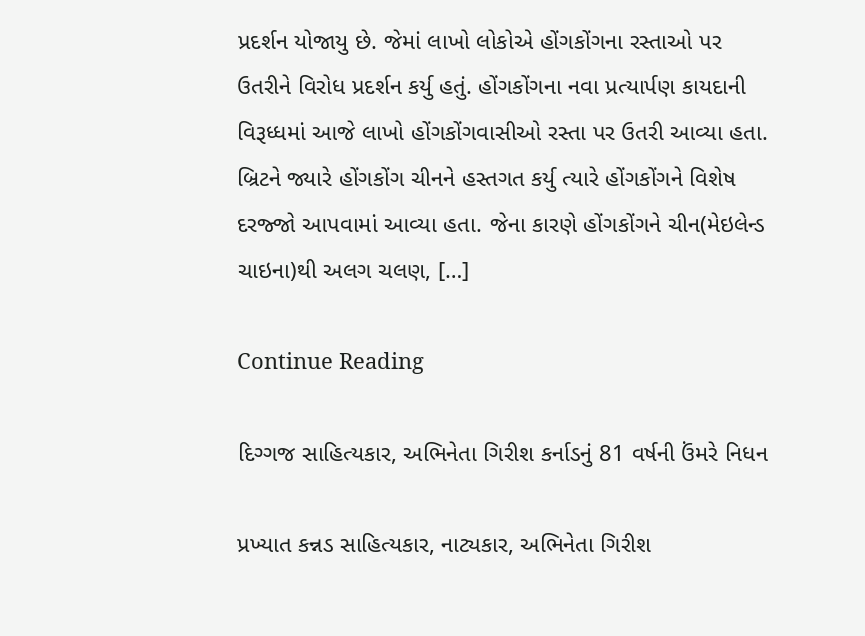પ્રદર્શન યોજાયુ છે. જેમાં લાખો લોકોએ હોંગકોંગના રસ્તાઓ પર ઉતરીને વિરોધ પ્રદર્શન કર્યુ હતું. હોંગકોંગના નવા પ્રત્યાર્પણ કાયદાની વિરૂધ્ધમાં આજે લાખો હોંગકોંગવાસીઓ રસ્તા પર ઉતરી આવ્યા હતા. બ્રિટને જ્યારે હોંગકોંગ ચીનને હસ્તગત કર્યુ ત્યારે હોંગકોંગને વિશેષ દરજ્જો આપવામાં આવ્યા હતા. જેના કારણે હોંગકોંગને ચીન(મેઇલેન્ડ ચાઇના)થી અલગ ચલણ, […]

Continue Reading

દિગ્ગજ સાહિત્યકાર, અભિનેતા ગિરીશ કર્નાડનું 81 વર્ષની ઉંમરે નિધન

પ્રખ્યાત કન્નડ સાહિત્યકાર, નાટ્યકાર, અભિનેતા ગિરીશ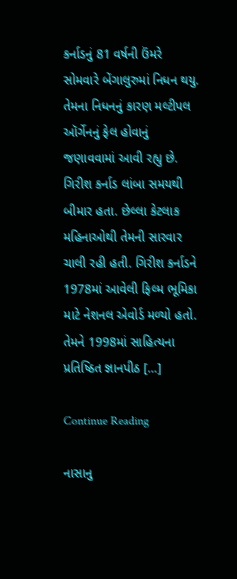કર્નાડનું 81 વર્ષની ઉંમરે સોમવારે બેંગાલુરુમાં નિધન થયુ. તેમના નિધનનું કારણ મલ્ટીપલ ઑર્ગેનનું ફેલ હોવાનું જણાવવામાં આવી રહ્યુ છે. ગિરીશ કર્નાડ લાંબા સમયથી બીમાર હતા. છેલ્લા કેટલાક મહિનાઓથી તેમની સારવાર ચાલી રહી હતી. ગિરીશ કર્નાડને 1978માં આવેલી ફિલ્મ ભૂમિકા માટે નેશનલ એવોર્ડ મળ્યો હતો. તેમને 1998માં સાહિત્યના પ્રતિષ્ઠિત જ્ઞાનપીઠ […]

Continue Reading

નાસાનુ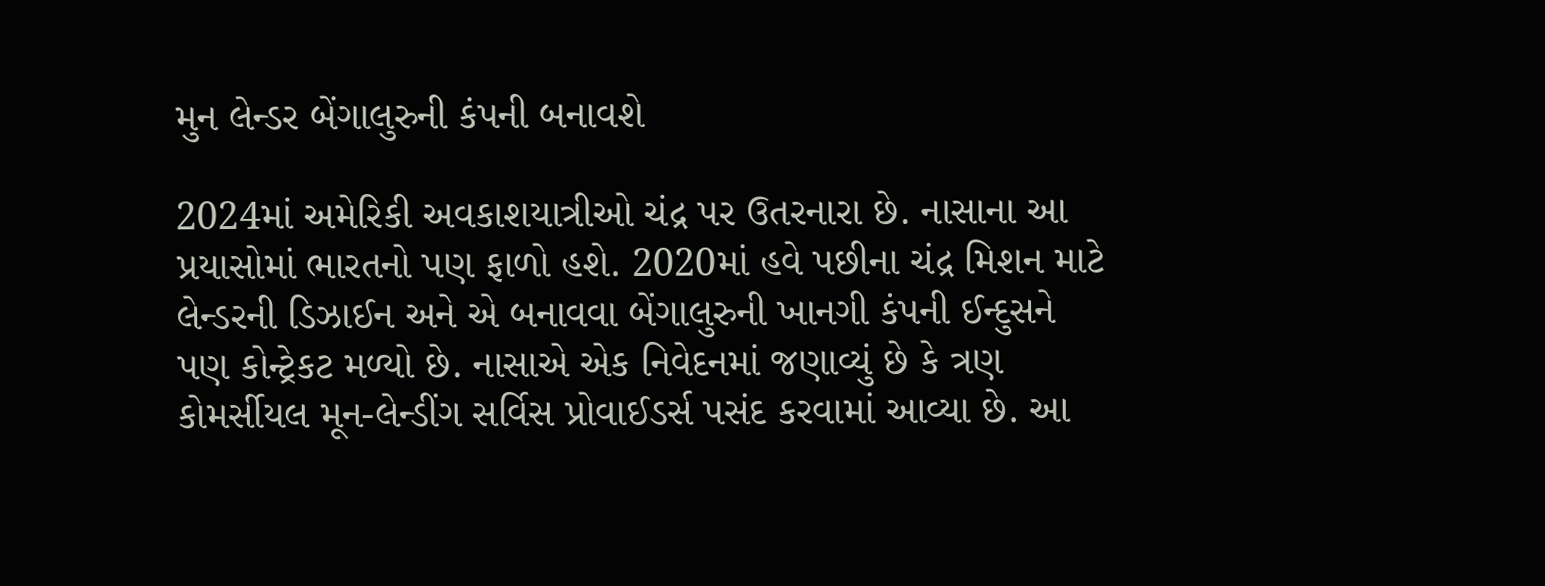મુન લેન્ડર બેંગાલુરુની કંપની બનાવશે

2024માં અમેરિકી અવકાશયાત્રીઓ ચંદ્ર પર ઉતરનારા છે. નાસાના આ પ્રયાસોમાં ભારતનો પણ ફાળો હશે. 2020માં હવે પછીના ચંદ્ર મિશન માટે લેન્ડરની ડિઝાઈન અને એ બનાવવા બેંગાલુરુની ખાનગી કંપની ઈન્દુસને પણ કોન્ટ્રેકટ મળ્યો છે. નાસાએ એક નિવેદનમાં જણાવ્યું છે કે ત્રણ કોમર્સીયલ મૂન-લેન્ડીંગ સર્વિસ પ્રોવાઈડર્સ પસંદ કરવામાં આવ્યા છે. આ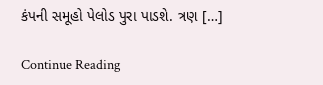કંપની સમૂહો પેલોડ પુરા પાડશે. ત્રણ […]

Continue Reading